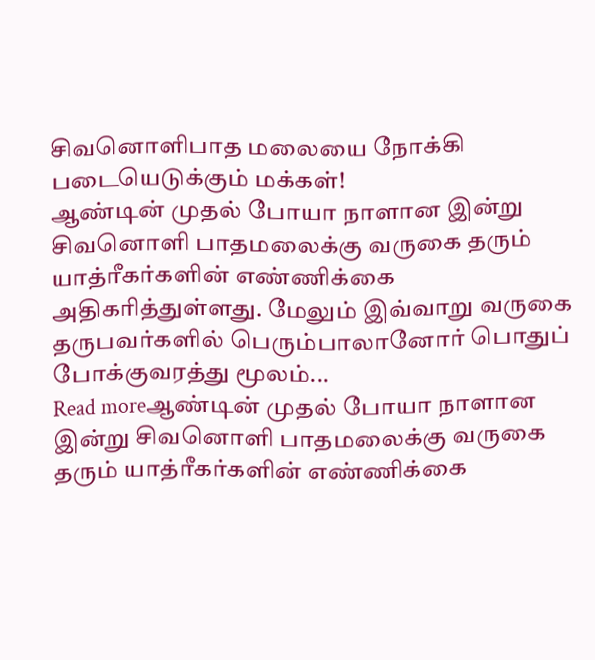சிவனொளிபாத மலையை நோக்கி படையெடுக்கும் மக்கள்!
ஆண்டின் முதல் போயா நாளான இன்று சிவனொளி பாதமலைக்கு வருகை தரும் யாத்ரீகர்களின் எண்ணிக்கை அதிகரித்துள்ளது. மேலும் இவ்வாறு வருகை தருபவர்களில் பெரும்பாலானோர் பொதுப் போக்குவரத்து மூலம்...
Read moreஆண்டின் முதல் போயா நாளான இன்று சிவனொளி பாதமலைக்கு வருகை தரும் யாத்ரீகர்களின் எண்ணிக்கை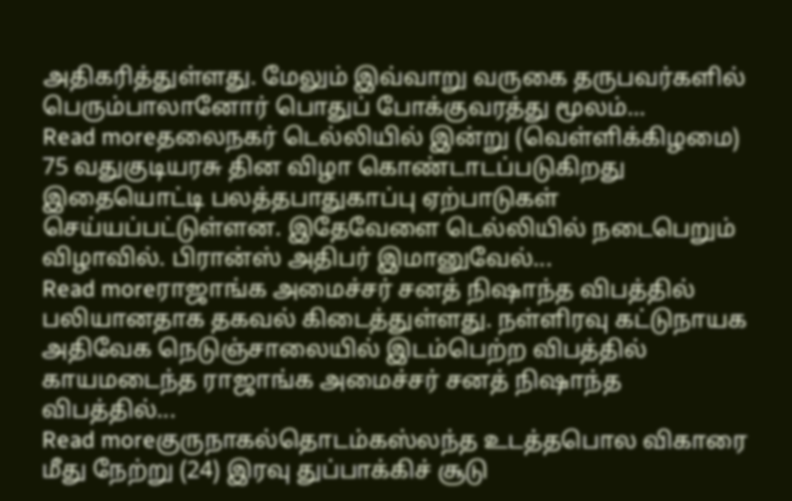அதிகரித்துள்ளது. மேலும் இவ்வாறு வருகை தருபவர்களில் பெரும்பாலானோர் பொதுப் போக்குவரத்து மூலம்...
Read moreதலைநகர் டெல்லியில் இன்று (வெள்ளிக்கிழமை) 75 வதுகுடியரசு தின விழா கொண்டாடப்படுகிறது இதையொட்டி பலத்தபாதுகாப்பு ஏற்பாடுகள் செய்யப்பட்டுள்ளன. இதேவேளை டெல்லியில் நடைபெறும் விழாவில். பிரான்ஸ் அதிபர் இமானுவேல்...
Read moreராஜாங்க அமைச்சர் சனத் நிஷாந்த விபத்தில் பலியானதாக தகவல் கிடைத்துள்ளது. நள்ளிரவு கட்டுநாயக அதிவேக நெடுஞ்சாலையில் இடம்பெற்ற விபத்தில் காயமடைந்த ராஜாங்க அமைச்சர் சனத் நிஷாந்த விபத்தில்...
Read moreகுருநாகல்தொடம்கஸ்லந்த உடத்தபொல விகாரை மீது நேற்று (24) இரவு துப்பாக்கிச் சூடு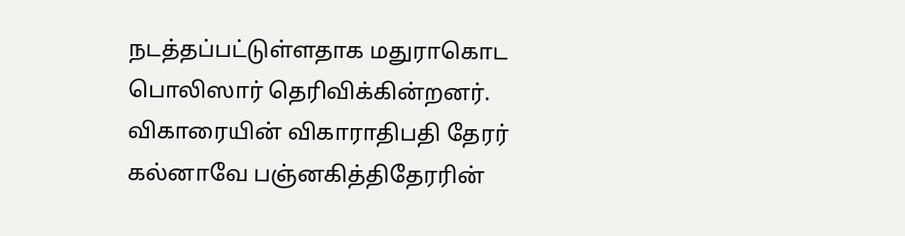நடத்தப்பட்டுள்ளதாக மதுராகொட பொலிஸார் தெரிவிக்கின்றனர். விகாரையின் விகாராதிபதி தேரர் கல்னாவே பஞ்னகித்திதேரரின்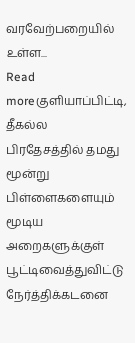வரவேற்பறையில் உள்ள...
Read moreகுளியாப்பிட்டி, தீகல்ல பிரதேசத்தில் தமது மூன்று பிள்ளைகளையும் மூடிய அறைகளுக்குள் பூட்டிவைத்துவிட்டு நேர்த்திக்கடனை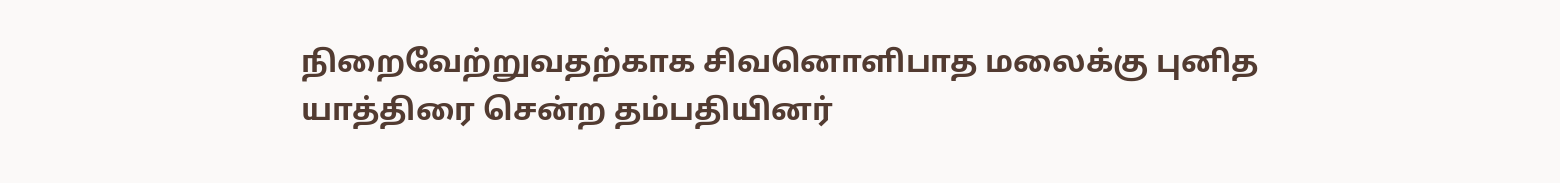நிறைவேற்றுவதற்காக சிவனொளிபாத மலைக்கு புனித யாத்திரை சென்ற தம்பதியினர்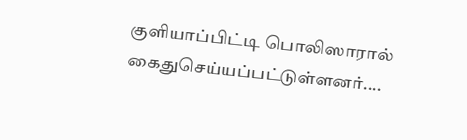குளியாப்பிட்டி பொலிஸாரால் கைதுசெய்யப்பட்டுள்ளனர்....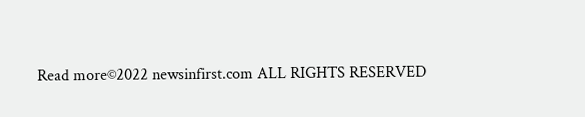Read more©2022 newsinfirst.com ALL RIGHTS RESERVED